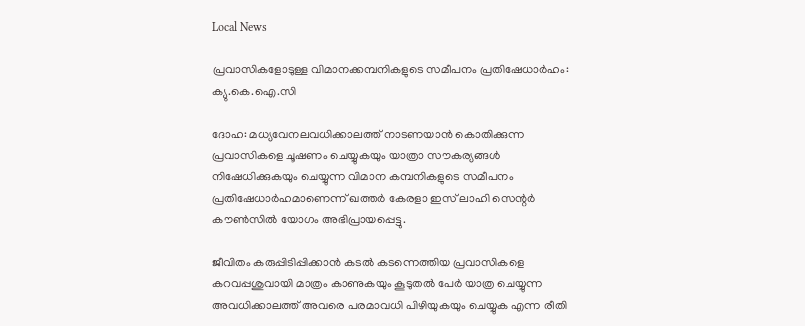Local News

പ്രവാസികളോടുള്ള വിമാനക്കമ്പനികളുടെ സമീപനം പ്രതിഷേധാര്‍ഹം: ക്യു.കെ.ഐ.സി

ദോഹ: മധ്യവേനലവധിക്കാലത്ത് നാടണയാന്‍ കൊതിക്കുന്ന പ്രവാസികളെ ചൂഷണം ചെയ്യുകയും യാത്രാ സൗകര്യങ്ങള്‍ നിഷേധിക്കുകയും ചെയ്യുന്ന വിമാന കമ്പനികളുടെ സമീപനം പ്രതിഷേധാര്‍ഹമാണെന്ന് ഖത്തര്‍ കേരളാ ഇസ് ലാഹി സെന്റര്‍ കൗണ്‍സില്‍ യോഗം അഭിപ്രായപ്പെട്ടു.

ജീവിതം കരുപ്പിടിപ്പിക്കാന്‍ കടല്‍ കടന്നെത്തിയ പ്രവാസികളെ കറവപ്പശുവായി മാത്രം കാണുകയും കൂടുതല്‍ പേര്‍ യാത്ര ചെയ്യുന്ന അവധിക്കാലത്ത് അവരെ പരമാവധി പിഴിയുകയും ചെയ്യുക എന്ന രീതി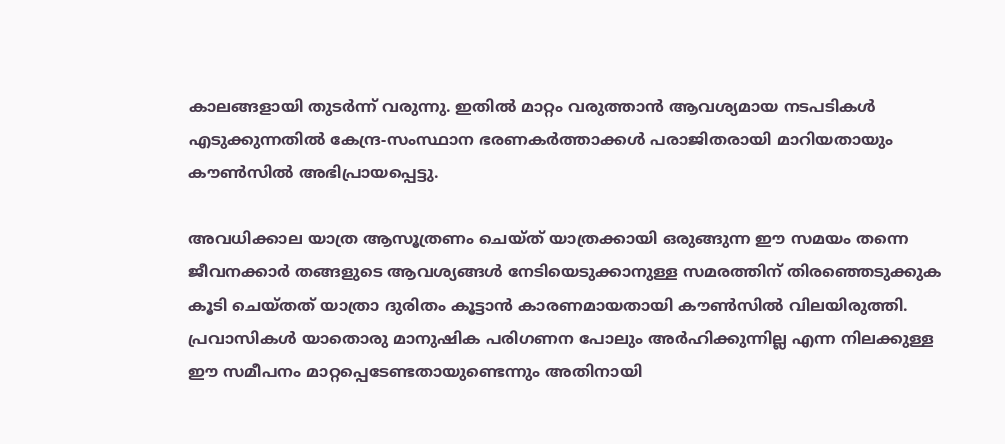കാലങ്ങളായി തുടര്‍ന്ന് വരുന്നു. ഇതില്‍ മാറ്റം വരുത്താന്‍ ആവശ്യമായ നടപടികള്‍ എടുക്കുന്നതില്‍ കേന്ദ്ര-സംസ്ഥാന ഭരണകര്‍ത്താക്കള്‍ പരാജിതരായി മാറിയതായും കൗണ്‍സില്‍ അഭിപ്രായപ്പെട്ടു.

അവധിക്കാല യാത്ര ആസൂത്രണം ചെയ്ത് യാത്രക്കായി ഒരുങ്ങുന്ന ഈ സമയം തന്നെ ജീവനക്കാര്‍ തങ്ങളുടെ ആവശ്യങ്ങള്‍ നേടിയെടുക്കാനുള്ള സമരത്തിന് തിരഞ്ഞെടുക്കുക കൂടി ചെയ്തത് യാത്രാ ദുരിതം കൂട്ടാന്‍ കാരണമായതായി കൗണ്‍സില്‍ വിലയിരുത്തി.
പ്രവാസികള്‍ യാതൊരു മാനുഷിക പരിഗണന പോലും അര്‍ഹിക്കുന്നില്ല എന്ന നിലക്കുള്ള ഈ സമീപനം മാറ്റപ്പെടേണ്ടതായുണ്ടെന്നും അതിനായി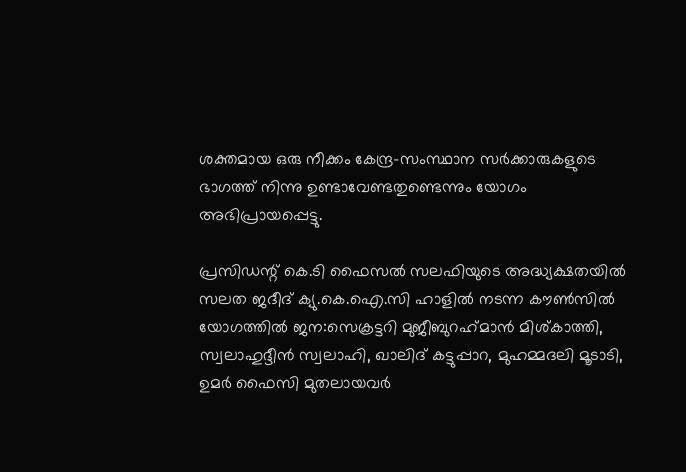ശക്തമായ ഒരു നീക്കം കേന്ദ്ര-സംസ്ഥാന സര്‍ക്കാരുകളുടെ ഭാഗത്ത് നിന്നു ഉണ്ടാവേണ്ടതുണ്ടെന്നും യോഗം അഭിപ്രായപ്പെട്ടു.

പ്രസിഡന്റ് കെ.ടി ഫൈസല്‍ സലഫിയുടെ അദ്ധ്യക്ഷതയില്‍ സലത ജദീദ് ക്യു.കെ.ഐ.സി ഹാളില്‍ നടന്ന കൗണ്‍സില്‍ യോഗത്തില്‍ ജന:സെക്രട്ടറി മുജീബുറഹ്‌മാന്‍ മിശ്കാത്തി, സ്വലാഹുദ്ദീന്‍ സ്വലാഹി, ഖാലിദ് കട്ടുപ്പാറ, മുഹമ്മദലി മൂടാടി, ഉമര്‍ ഫൈസി മുതലായവര്‍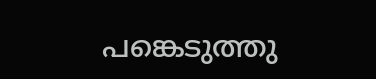പങ്കെടുത്തു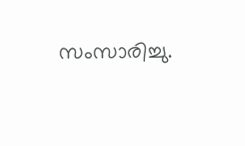സംസാരിച്ചു.